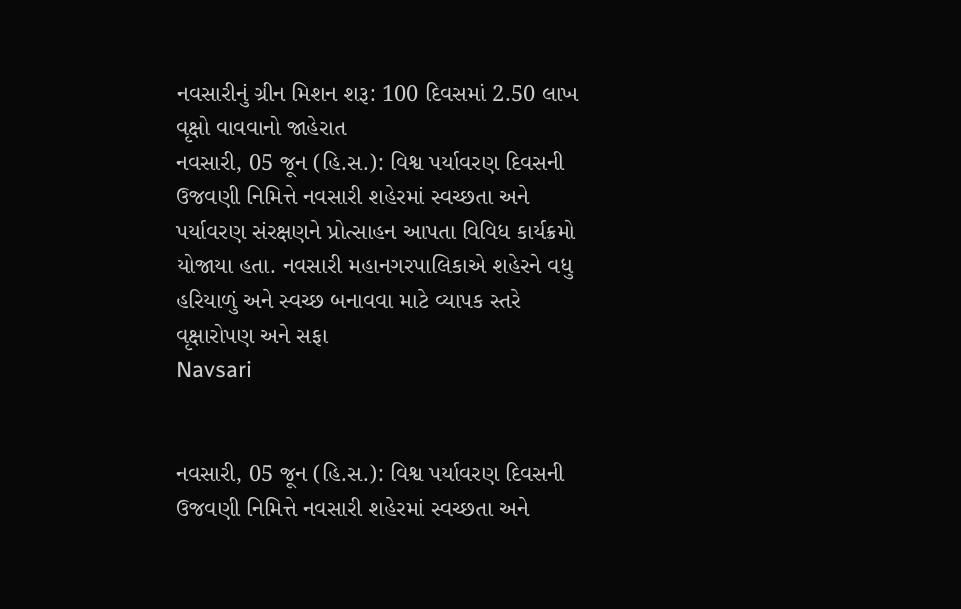નવસારીનું ગ્રીન મિશન શરૂ: 100 દિવસમાં 2.50 લાખ વૃક્ષો વાવવાનો જાહેરાત
નવસારી, 05 જૂન (હિ.સ.): વિશ્વ પર્યાવરણ દિવસની ઉજવણી નિમિત્તે નવસારી શહેરમાં સ્વચ્છતા અને પર્યાવરણ સંરક્ષણને પ્રોત્સાહન આપતા વિવિધ કાર્યક્રમો યોજાયા હતા. નવસારી મહાનગરપાલિકાએ શહેરને વધુ હરિયાળું અને સ્વચ્છ બનાવવા માટે વ્યાપક સ્તરે વૃક્ષારોપણ અને સફા
Navsari


નવસારી, 05 જૂન (હિ.સ.): વિશ્વ પર્યાવરણ દિવસની ઉજવણી નિમિત્તે નવસારી શહેરમાં સ્વચ્છતા અને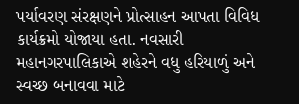પર્યાવરણ સંરક્ષણને પ્રોત્સાહન આપતા વિવિધ કાર્યક્રમો યોજાયા હતા. નવસારી મહાનગરપાલિકાએ શહેરને વધુ હરિયાળું અને સ્વચ્છ બનાવવા માટે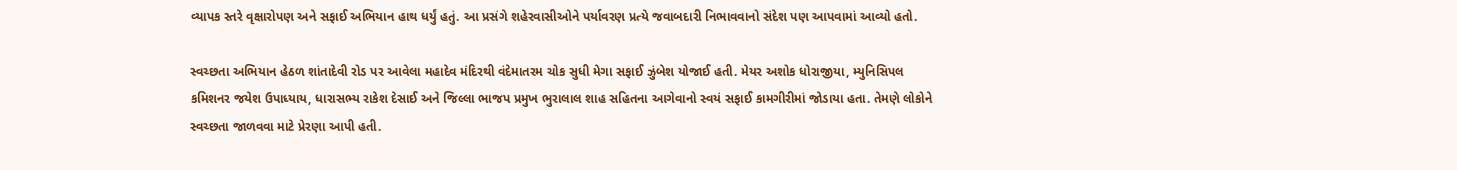વ્યાપક સ્તરે વૃક્ષારોપણ અને સફાઈ અભિયાન હાથ ધર્યું હતું. આ પ્રસંગે શહેરવાસીઓને પર્યાવરણ પ્રત્યે જવાબદારી નિભાવવાનો સંદેશ પણ આપવામાં આવ્યો હતો.

સ્વચ્છતા અભિયાન હેઠળ શાંતાદેવી રોડ પર આવેલા મહાદેવ મંદિરથી વંદેમાતરમ ચોક સુધી મેગા સફાઈ ઝુંબેશ યોજાઈ હતી. મેયર અશોક ધોરાજીયા, મ્યુનિસિપલ કમિશનર જયેશ ઉપાધ્યાય, ધારાસભ્ય રાકેશ દેસાઈ અને જિલ્લા ભાજપ પ્રમુખ ભુરાલાલ શાહ સહિતના આગેવાનો સ્વયં સફાઈ કામગીરીમાં જોડાયા હતા. તેમણે લોકોને સ્વચ્છતા જાળવવા માટે પ્રેરણા આપી હતી.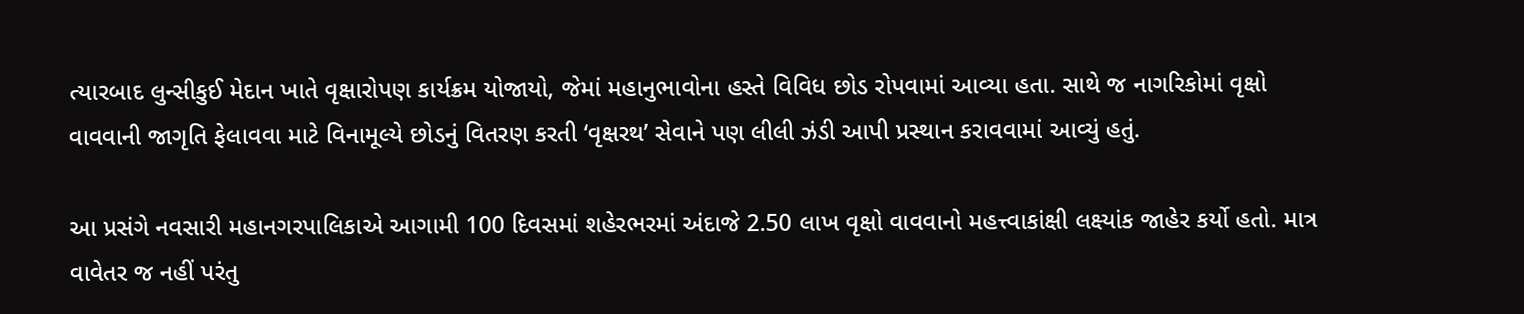ત્યારબાદ લુન્સીકુઈ મેદાન ખાતે વૃક્ષારોપણ કાર્યક્રમ યોજાયો, જેમાં મહાનુભાવોના હસ્તે વિવિધ છોડ રોપવામાં આવ્યા હતા. સાથે જ નાગરિકોમાં વૃક્ષો વાવવાની જાગૃતિ ફેલાવવા માટે વિનામૂલ્યે છોડનું વિતરણ કરતી ‘વૃક્ષરથ’ સેવાને પણ લીલી ઝંડી આપી પ્રસ્થાન કરાવવામાં આવ્યું હતું.

આ પ્રસંગે નવસારી મહાનગરપાલિકાએ આગામી 100 દિવસમાં શહેરભરમાં અંદાજે 2.50 લાખ વૃક્ષો વાવવાનો મહત્ત્વાકાંક્ષી લક્ષ્યાંક જાહેર કર્યો હતો. માત્ર વાવેતર જ નહીં પરંતુ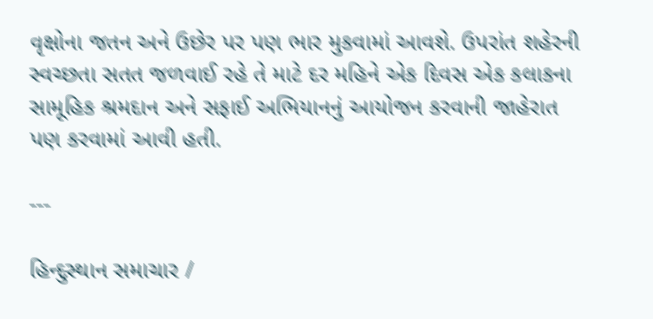વૃક્ષોના જતન અને ઉછેર પર પણ ભાર મુકવામાં આવશે. ઉપરાંત શહેરની સ્વચ્છતા સતત જળવાઈ રહે તે માટે દર મહિને એક દિવસ એક કલાકના સામૂહિક શ્રમદાન અને સફાઈ અભિયાનનું આયોજન કરવાની જાહેરાત પણ કરવામાં આવી હતી.

---

હિન્દુસ્થાન સમાચાર /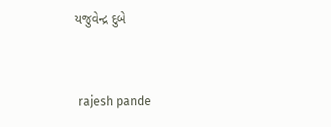યજુવેન્દ્ર દુબે


 rajesh pande